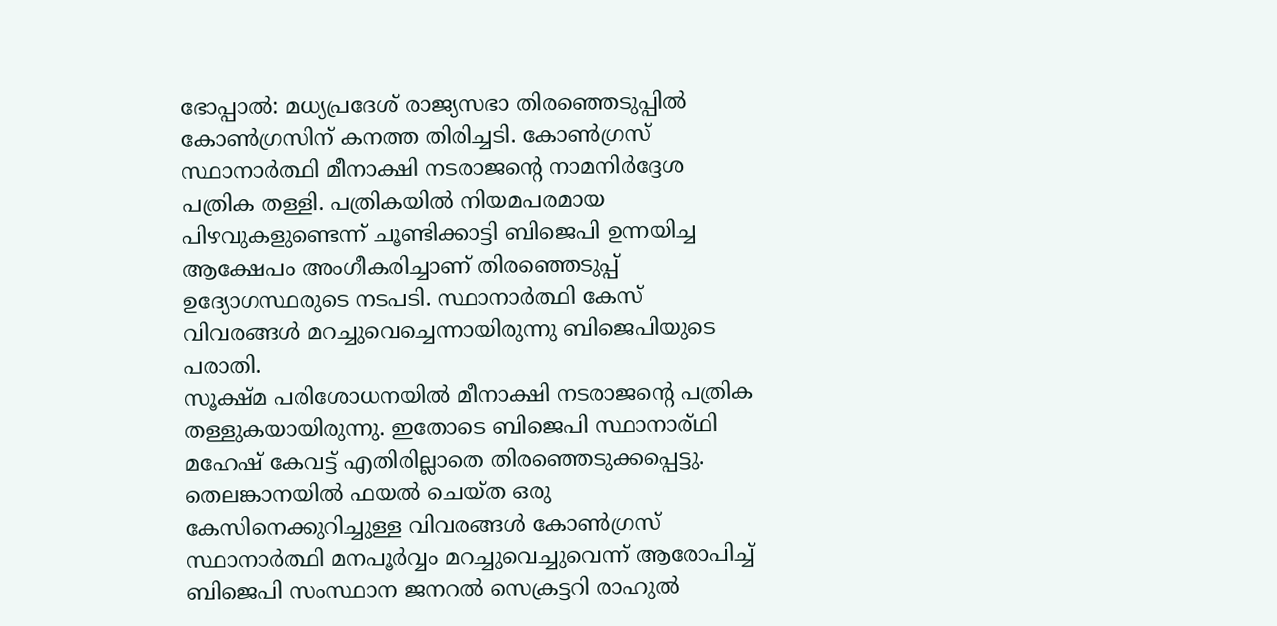ഭോപ്പാൽ: മധ്യപ്രദേശ് രാജ്യസഭാ തിരഞ്ഞെടുപ്പിൽ കോൺഗ്രസിന് കനത്ത തിരിച്ചടി. കോൺഗ്രസ് സ്ഥാനാർത്ഥി മീനാക്ഷി നടരാജന്റെ നാമനിർദ്ദേശ പത്രിക തള്ളി. പത്രികയിൽ നിയമപരമായ പിഴവുകളുണ്ടെന്ന് ചൂണ്ടിക്കാട്ടി ബിജെപി ഉന്നയിച്ച ആക്ഷേപം അംഗീകരിച്ചാണ് തിരഞ്ഞെടുപ്പ് ഉദ്യോഗസ്ഥരുടെ നടപടി. സ്ഥാനാർത്ഥി കേസ് വിവരങ്ങൾ മറച്ചുവെച്ചെന്നായിരുന്നു ബിജെപിയുടെ പരാതി.
സൂക്ഷ്മ പരിശോധനയിൽ മീനാക്ഷി നടരാജന്റെ പത്രിക തള്ളുകയായിരുന്നു. ഇതോടെ ബിജെപി സ്ഥാനാര്ഥി മഹേഷ് കേവട്ട് എതിരില്ലാതെ തിരഞ്ഞെടുക്കപ്പെട്ടു. തെലങ്കാനയിൽ ഫയൽ ചെയ്ത ഒരു കേസിനെക്കുറിച്ചുള്ള വിവരങ്ങൾ കോൺഗ്രസ് സ്ഥാനാർത്ഥി മനപൂർവ്വം മറച്ചുവെച്ചുവെന്ന് ആരോപിച്ച് ബിജെപി സംസ്ഥാന ജനറൽ സെക്രട്ടറി രാഹുൽ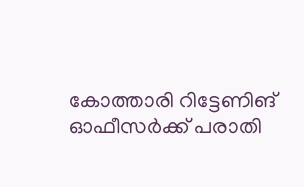കോത്താരി റിട്ടേണിങ് ഓഫീസർക്ക് പരാതി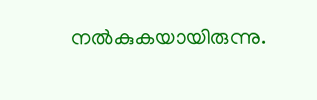നൽകുകയായിരുന്നു.